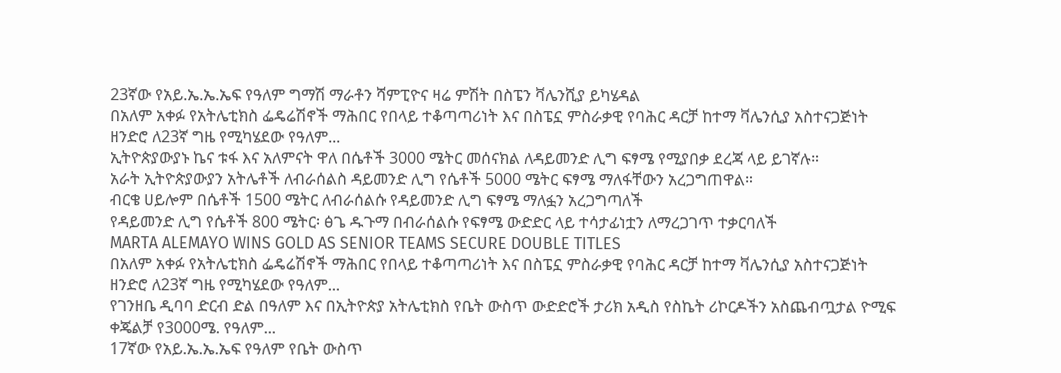23ኛው የአይ.ኤ.ኤ.ኤፍ የዓለም ግማሽ ማራቶን ሻምፒዮና ዛሬ ምሽት በስፔን ቫሌንሺያ ይካሄዳል
በአለም አቀፉ የአትሌቲክስ ፌዴሬሽኖች ማሕበር የበላይ ተቆጣጣሪነት እና በስፔኗ ምስራቃዊ የባሕር ዳርቻ ከተማ ቫሌንሲያ አስተናጋጅነት ዘንድሮ ለ23ኛ ግዜ የሚካሄደው የዓለም...
ኢትዮጵያውያኑ ኬና ቱፋ እና አለምናት ዋለ በሴቶች 3000 ሜትር መሰናክል ለዳይመንድ ሊግ ፍፃሜ የሚያበቃ ደረጃ ላይ ይገኛሉ።
አራት ኢትዮጵያውያን አትሌቶች ለብራሰልስ ዳይመንድ ሊግ የሴቶች 5000 ሜትር ፍፃሜ ማለፋቸውን አረጋግጠዋል።
ብርቄ ሀይሎም በሴቶች 1500 ሜትር ለብራሰልሱ የዳይመንድ ሊግ ፍፃሜ ማለፏን አረጋግጣለች
የዳይመንድ ሊግ የሴቶች 800 ሜትር፡ ፅጌ ዱጉማ በብራሰልሱ የፍፃሜ ውድድር ላይ ተሳታፊነቷን ለማረጋገጥ ተቃርባለች
MARTA ALEMAYO WINS GOLD AS SENIOR TEAMS SECURE DOUBLE TITLES
በአለም አቀፉ የአትሌቲክስ ፌዴሬሽኖች ማሕበር የበላይ ተቆጣጣሪነት እና በስፔኗ ምስራቃዊ የባሕር ዳርቻ ከተማ ቫሌንሲያ አስተናጋጅነት ዘንድሮ ለ23ኛ ግዜ የሚካሄደው የዓለም...
የገንዘቤ ዲባባ ድርብ ድል በዓለም እና በኢትዮጵያ አትሌቲክስ የቤት ውስጥ ውድድሮች ታሪክ አዲስ የስኬት ሪኮርዶችን አስጨብጧታል ዮሚፍ ቀጄልቻ የ3000ሜ. የዓለም...
17ኛው የአይ.ኤ.ኤ.ኤፍ የዓለም የቤት ውስጥ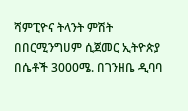ሻምፒዮና ትላንት ምሽት በበርሚንግሀም ሲጀመር ኢትዮጵያ በሴቶች 3000ሜ. በገንዘቤ ዲባባ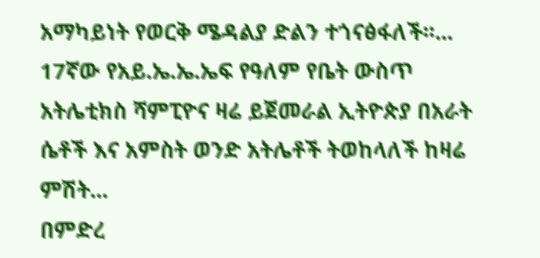አማካይነት የወርቅ ሜዳልያ ድልን ተጎናፅፋለች፡፡...
17ኛው የአይ.ኤ.ኤ.ኤፍ የዓለም የቤት ውስጥ አትሌቲክስ ሻምፒዮና ዛሬ ይጀመራል ኢትዮጵያ በአራት ሴቶች እና አምስት ወንድ አትሌቶች ትወከላለች ከዛሬ ምሽት...
በምድረ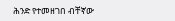ሕንድ የተመዘገበ ብቸኛው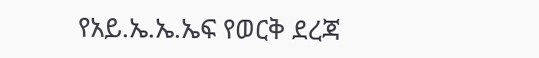የአይ.ኤ.ኤ.ኤፍ የወርቅ ደረጃ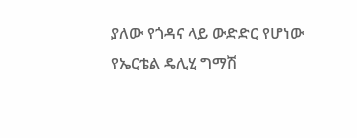ያለው የጎዳና ላይ ውድድር የሆነው የኤርቴል ዴሊሂ ግማሽ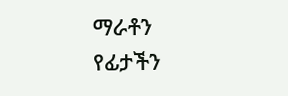ማራቶን የፊታችን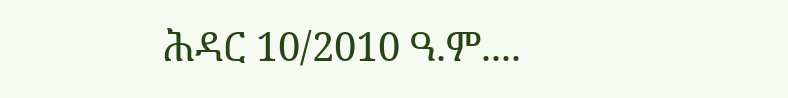ሕዳር 10/2010 ዓ.ም....